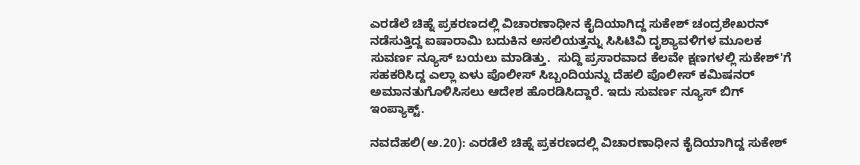ಎರಡೆಲೆ ಚಿಹ್ನೆ ಪ್ರಕರಣದಲ್ಲಿ ವಿಚಾರಣಾಧೀನ ಕೈದಿಯಾಗಿದ್ದ ಸುಕೇಶ್ ಚಂದ್ರಶೇಖರನ್ ನಡೆಸುತ್ತಿದ್ದ ಐಷಾರಾಮಿ ಬದುಕಿನ ಅಸಲಿಯತ್ತನ್ನು ಸಿಸಿಟಿವಿ ದೃಶ್ಯಾವಳಿಗಳ ಮೂಲಕ ಸುವರ್ಣ ನ್ಯೂಸ್ ಬಯಲು ಮಾಡಿತ್ತು.  ಸುದ್ದಿ ಪ್ರಸಾರವಾದ ಕೆಲವೇ ಕ್ಷಣಗಳಲ್ಲಿ ಸುಕೇಶ್'ಗೆ ಸಹಕರಿಸಿದ್ದ ಎಲ್ಲಾ ಏಳು ಪೊಲೀಸ್ ಸಿಬ್ಬಂದಿಯನ್ನು ದೆಹಲಿ ಪೊಲೀಸ್ ಕಮಿಷನರ್ ಅಮಾನತುಗೊಳಿಸಿಸಲು ಆದೇಶ ಹೊರಡಿಸಿದ್ದಾರೆ. ಇದು ಸುವರ್ಣ ನ್ಯೂಸ್ ಬಿಗ್ ಇಂಪ್ಯಾಕ್ಟ್.

ನವದೆಹಲಿ(ಅ.20): ಎರಡೆಲೆ ಚಿಹ್ನೆ ಪ್ರಕರಣದಲ್ಲಿ ವಿಚಾರಣಾಧೀನ ಕೈದಿಯಾಗಿದ್ದ ಸುಕೇಶ್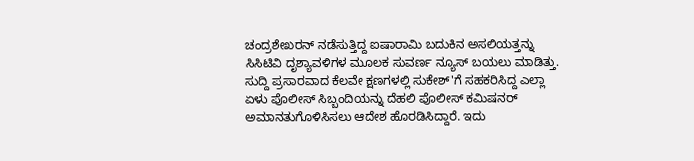ಚಂದ್ರಶೇಖರನ್ ನಡೆಸುತ್ತಿದ್ದ ಐಷಾರಾಮಿ ಬದುಕಿನ ಅಸಲಿಯತ್ತನ್ನು ಸಿಸಿಟಿವಿ ದೃಶ್ಯಾವಳಿಗಳ ಮೂಲಕ ಸುವರ್ಣ ನ್ಯೂಸ್ ಬಯಲು ಮಾಡಿತ್ತು. ಸುದ್ದಿ ಪ್ರಸಾರವಾದ ಕೆಲವೇ ಕ್ಷಣಗಳಲ್ಲಿ ಸುಕೇಶ್'ಗೆ ಸಹಕರಿಸಿದ್ದ ಎಲ್ಲಾ ಏಳು ಪೊಲೀಸ್ ಸಿಬ್ಬಂದಿಯನ್ನು ದೆಹಲಿ ಪೊಲೀಸ್ ಕಮಿಷನರ್ ಅಮಾನತುಗೊಳಿಸಿಸಲು ಆದೇಶ ಹೊರಡಿಸಿದ್ದಾರೆ. ಇದು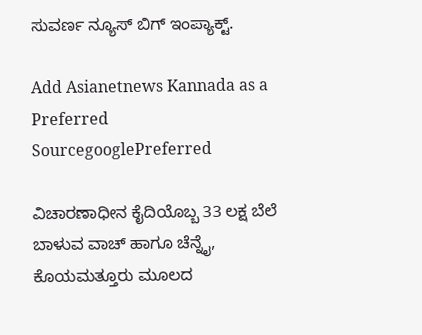ಸುವರ್ಣ ನ್ಯೂಸ್ ಬಿಗ್ ಇಂಪ್ಯಾಕ್ಟ್.

Add Asianetnews Kannada as a Preferred SourcegooglePreferred

ವಿಚಾರಣಾಧೀನ ಕೈದಿಯೊಬ್ಬ 33 ಲಕ್ಷ ಬೆಲೆ ಬಾಳುವ ವಾಚ್ ಹಾಗೂ ಚೆನ್ನೈ, ಕೊಯಮತ್ತೂರು ಮೂಲದ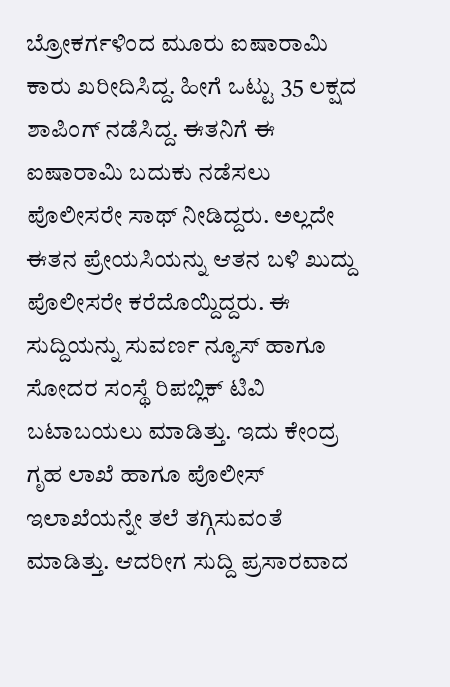ಬ್ರೋಕರ್ಗಳಿಂದ ಮೂರು ಐಷಾರಾಮಿ ಕಾರು ಖರೀದಿಸಿದ್ದ. ಹೀಗೆ ಒಟ್ಟು 35 ಲಕ್ಷದ ಶಾಪಿಂಗ್ ನಡೆಸಿದ್ದ. ಈತನಿಗೆ ಈ ಐಷಾರಾಮಿ ಬದುಕು ನಡೆಸಲು ಪೊಲೀಸರೇ ಸಾಥ್ ನೀಡಿದ್ದರು. ಅಲ್ಲದೇ ಈತನ ಪ್ರೇಯಸಿಯನ್ನು ಆತನ ಬಳಿ ಖುದ್ದು ಪೊಲೀಸರೇ ಕರೆದೊಯ್ದಿದ್ದರು. ಈ ಸುದ್ದಿಯನ್ನು ಸುವರ್ಣ ನ್ಯೂಸ್ ಹಾಗೂ ಸೋದರ ಸಂಸ್ಥೆ ರಿಪಬ್ಲಿಕ್ ಟಿವಿ ಬಟಾಬಯಲು ಮಾಡಿತ್ತು. ಇದು ಕೇಂದ್ರ ಗೃಹ ಲಾಖೆ ಹಾಗೂ ಪೊಲೀಸ್ ಇಲಾಖೆಯನ್ನೇ ತಲೆ ತಗ್ಗಿಸುವಂತೆ ಮಾಡಿತ್ತು. ಆದರೀಗ ಸುದ್ದಿ ಪ್ರಸಾರವಾದ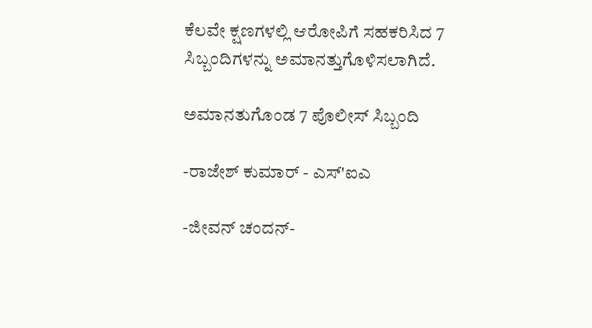ಕೆಲವೇ ಕ್ಷಣಗಳಲ್ಲಿ ಆರೋಪಿಗೆ ಸಹಕರಿಸಿದ 7 ಸಿಬ್ಬಂದಿಗಳನ್ನು ಅಮಾನತ್ತುಗೊಳಿಸಲಾಗಿದೆ.

ಅಮಾನತುಗೊಂಡ 7 ಪೊಲೀಸ್ ಸಿಬ್ಬಂದಿ

-ರಾಜೇಶ್ ಕುಮಾರ್ - ಎಸ್'ಐಎ

-ಜೀವನ್ ಚಂದನ್-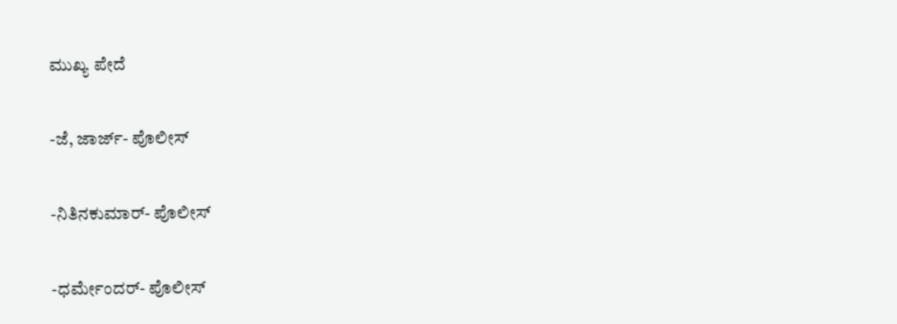ಮುಖ್ಯ ಪೇದೆ

-ಜೆ, ಜಾರ್ಜ್- ಪೊಲೀಸ್

-ನಿತಿನಕುಮಾರ್- ಪೊಲೀಸ್

-ಧರ್ಮೇಂದರ್- ಪೊಲೀಸ್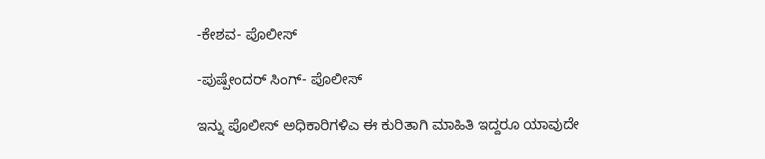-ಕೇಶವ- ಪೊಲೀಸ್

-ಪುಷ್ಪೇಂದರ್ ಸಿಂಗ್- ಪೊಲೀಸ್

ಇನ್ನು ಪೊಲೀಸ್ ಅಧಿಕಾರಿಗಳಿಎ ಈ ಕುರಿತಾಗಿ ಮಾಹಿತಿ ಇದ್ದರೂ ಯಾವುದೇ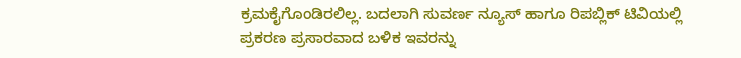ಕ್ರಮಕೈಗೊಂಡಿರಲಿಲ್ಲ. ಬದಲಾಗಿ ಸುವರ್ಣ ನ್ಯೂಸ್ ಹಾಗೂ ರಿಪಬ್ಲಿಕ್ ಟಿವಿಯಲ್ಲಿ ಪ್ರಕರಣ ಪ್ರಸಾರವಾದ ಬಳಿಕ ಇವರನ್ನು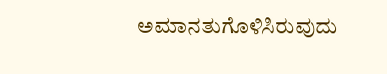ಅಮಾನತುಗೊಳಿಸಿರುವುದು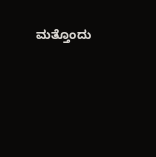ಮತ್ತೊಂದು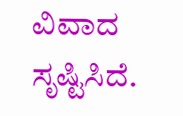ವಿವಾದ ಸೃಷ್ಟಿಸಿದೆ.